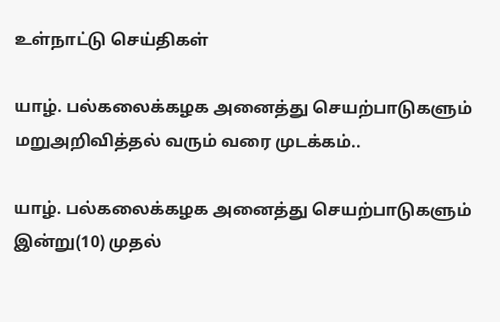உள்நாட்டு செய்திகள்

யாழ். பல்கலைக்கழக அனைத்து செயற்பாடுகளும் மறுஅறிவித்தல் வரும் வரை முடக்கம்..

யாழ். பல்கலைக்கழக அனைத்து செயற்பாடுகளும் இன்று(10) முதல்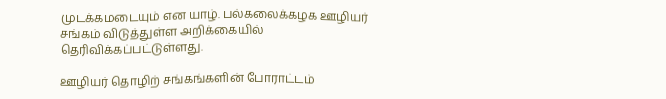முடக்கமடையும் என யாழ். பல்கலைக்கழக ஊழியர் சங்கம் விடுத்துள்ள அறிக்கையில் தெரிவிக்கப்பட்டுள்ளது.

ஊழியர் தொழிற் சங்கங்களின் போராட்டம்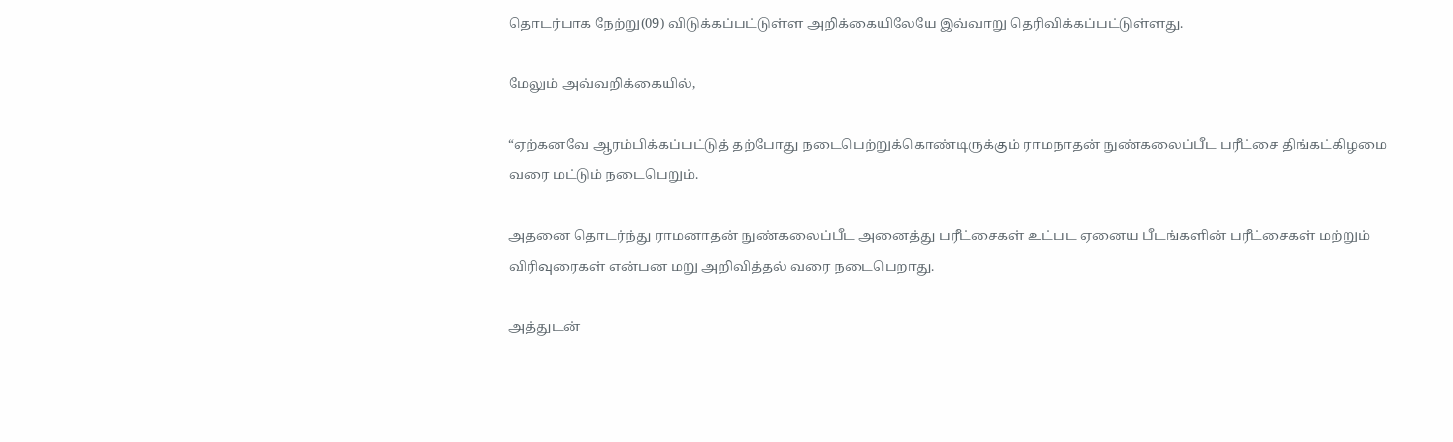தொடர்பாக நேற்று(09) விடுக்கப்பட்டுள்ள அறிக்கையிலேயே இவ்வாறு தெரிவிக்கப்பட்டுள்ளது.

மேலும் அவ்வறிக்கையில்,

“ஏற்கனவே ஆரம்பிக்கப்பட்டுத் தற்போது நடைபெற்றுக்கொண்டிருக்கும் ராமநாதன் நுண்கலைப்பீட பரீட்சை திங்கட்கிழமை வரை மட்டும் நடைபெறும்.

அதனை தொடர்ந்து ராமனாதன் நுண்கலைப்பீட அனைத்து பரீட்சைகள் உட்பட ஏனைய பீடங்களின் பரீட்சைகள் மற்றும் விரிவுரைகள் என்பன மறு அறிவித்தல் வரை நடைபெறாது.

அத்துடன்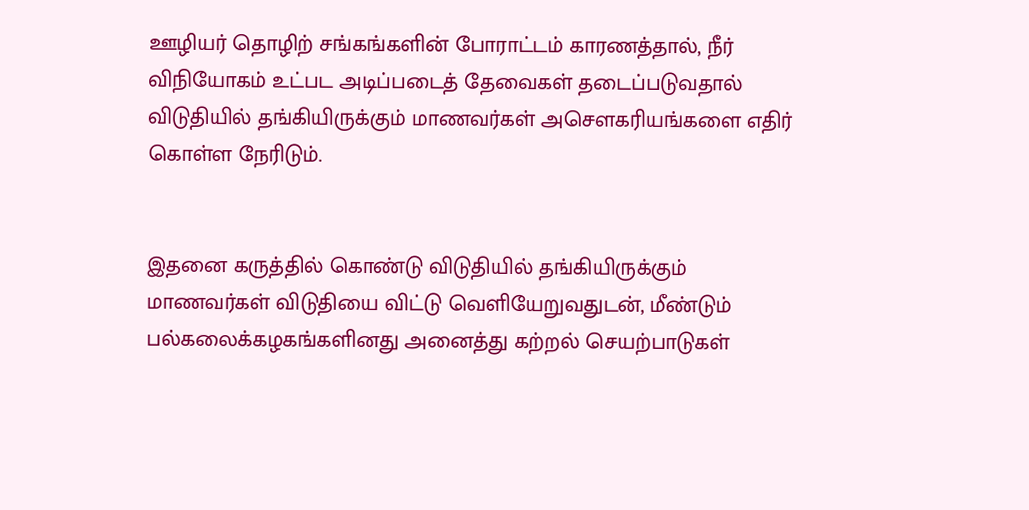ஊழியர் தொழிற் சங்கங்களின் போராட்டம் காரணத்தால், நீர் விநியோகம் உட்பட அடிப்படைத் தேவைகள் தடைப்படுவதால் விடுதியில் தங்கியிருக்கும் மாணவர்கள் அசௌகரியங்களை எதிர் கொள்ள நேரிடும்.


இதனை கருத்தில் கொண்டு விடுதியில் தங்கியிருக்கும் மாணவர்கள் விடுதியை விட்டு வெளியேறுவதுடன், மீண்டும் பல்கலைக்கழகங்களினது அனைத்து கற்றல் செயற்பாடுகள்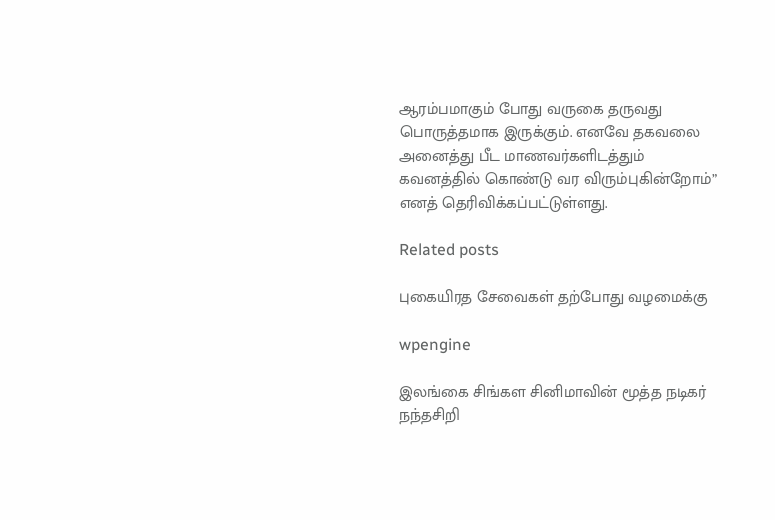ஆரம்பமாகும் போது வருகை தருவது பொருத்தமாக இருக்கும். எனவே தகவலை அனைத்து பீட மாணவர்களிடத்தும் கவனத்தில் கொண்டு வர விரும்புகின்றோம்” எனத் தெரிவிக்கப்பட்டுள்ளது.

Related posts

புகையிரத சேவைகள் தற்போது வழமைக்கு

wpengine

இலங்கை சிங்கள சினிமாவின் மூத்த நடிகர் நந்தசிறி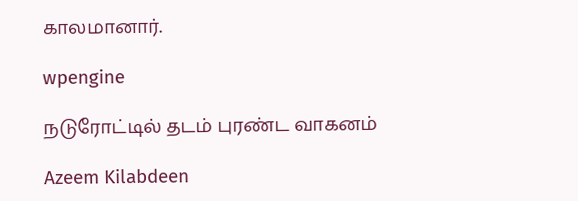காலமானார்.

wpengine

நடுரோட்டில் தடம் புரண்ட வாகனம்

Azeem Kilabdeen